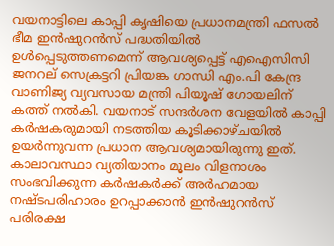വയനാട്ടിലെ കാപ്പി കൃഷിയെ പ്രധാനമന്ത്രി ഫസൽ ഭീമ ഇൻഷുറൻസ് പദ്ധതിയിൽ ഉൾപ്പെടുത്തണമെന്ന് ആവശ്യപ്പെട്ട് എഐസിസി ജനറല് സെക്രട്ടറി പ്രിയങ്ക ഗാന്ധി എം.പി കേന്ദ്ര വാണിജ്യ വ്യവസായ മന്ത്രി പിയൂഷ് ഗോയലിന് കത്ത് നൽകി. വയനാട് സന്ദർശന വേളയിൽ കാപ്പി കർഷകരുമായി നടത്തിയ കൂടിക്കാഴ്ചയിൽ ഉയർന്നുവന്ന പ്രധാന ആവശ്യമായിരുന്നു ഇത്. കാലാവസ്ഥാ വ്യതിയാനം മൂലം വിളനാശം സംഭവിക്കുന്ന കർഷകർക്ക് അർഹമായ നഷ്ടപരിഹാരം ഉറപ്പാക്കാൻ ഇൻഷുറൻസ് പരിരക്ഷ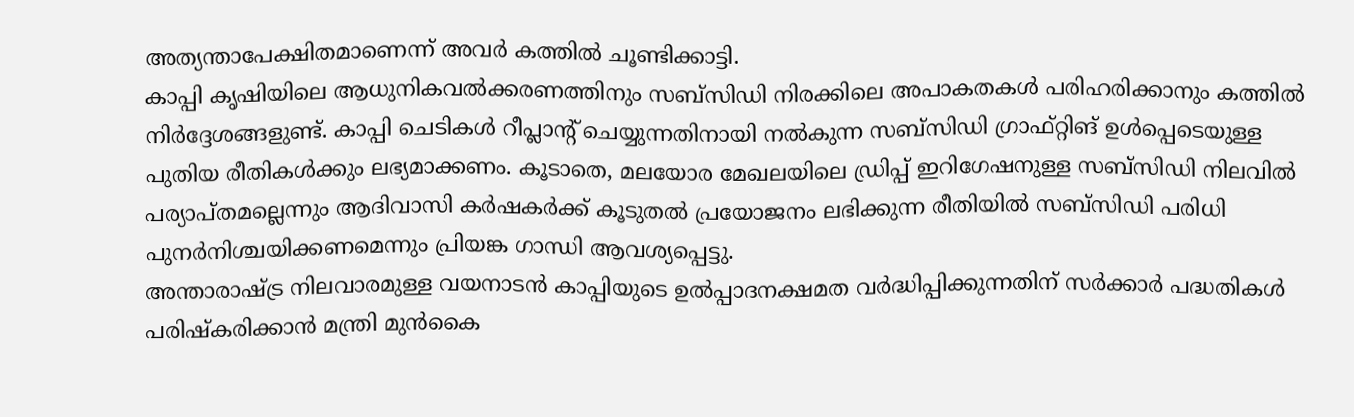അത്യന്താപേക്ഷിതമാണെന്ന് അവർ കത്തിൽ ചൂണ്ടിക്കാട്ടി.
കാപ്പി കൃഷിയിലെ ആധുനികവൽക്കരണത്തിനും സബ്സിഡി നിരക്കിലെ അപാകതകൾ പരിഹരിക്കാനും കത്തിൽ നിർദ്ദേശങ്ങളുണ്ട്. കാപ്പി ചെടികൾ റീപ്ലാന്റ് ചെയ്യുന്നതിനായി നൽകുന്ന സബ്സിഡി ഗ്രാഫ്റ്റിങ് ഉൾപ്പെടെയുള്ള പുതിയ രീതികൾക്കും ലഭ്യമാക്കണം. കൂടാതെ, മലയോര മേഖലയിലെ ഡ്രിപ്പ് ഇറിഗേഷനുള്ള സബ്സിഡി നിലവിൽ പര്യാപ്തമല്ലെന്നും ആദിവാസി കർഷകർക്ക് കൂടുതൽ പ്രയോജനം ലഭിക്കുന്ന രീതിയിൽ സബ്സിഡി പരിധി പുനർനിശ്ചയിക്കണമെന്നും പ്രിയങ്ക ഗാന്ധി ആവശ്യപ്പെട്ടു.
അന്താരാഷ്ട്ര നിലവാരമുള്ള വയനാടൻ കാപ്പിയുടെ ഉൽപ്പാദനക്ഷമത വർദ്ധിപ്പിക്കുന്നതിന് സർക്കാർ പദ്ധതികൾ പരിഷ്കരിക്കാൻ മന്ത്രി മുൻകൈ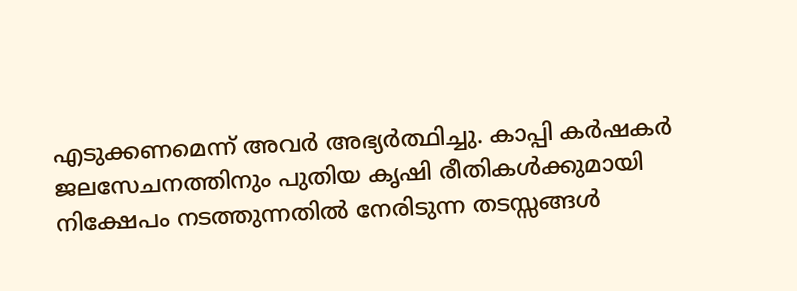എടുക്കണമെന്ന് അവർ അഭ്യർത്ഥിച്ചു. കാപ്പി കർഷകർ ജലസേചനത്തിനും പുതിയ കൃഷി രീതികൾക്കുമായി നിക്ഷേപം നടത്തുന്നതിൽ നേരിടുന്ന തടസ്സങ്ങൾ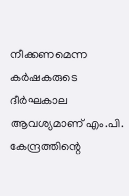നീക്കണമെന്ന കർഷകരുടെ ദീർഘകാല ആവശ്യമാണ് എം.പി. കേന്ദ്രത്തിന്റെ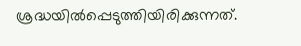ശ്രദ്ധയിൽപ്പെടുത്തിയിരിക്കുന്നത്.